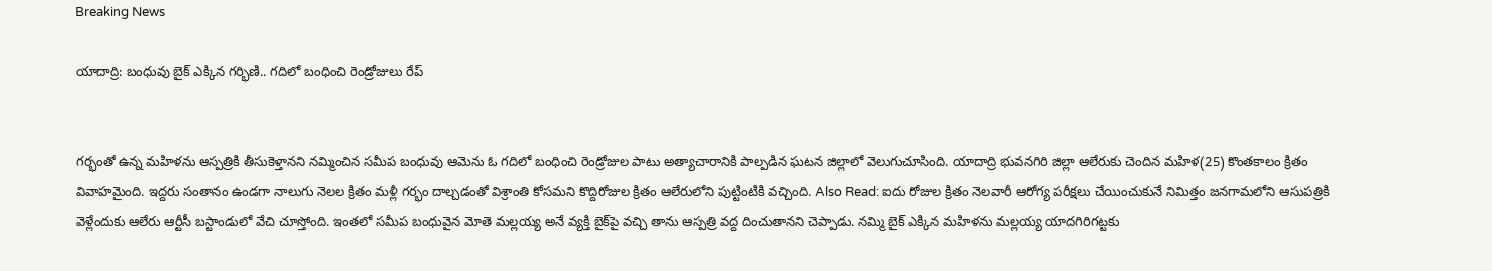Breaking News

యాదాద్రి: బంధువు బైక్ ఎక్కిన గర్భిణి.. గదిలో బంధించి రెండ్రోజులు రేప్


గర్భంతో ఉన్న మహిళను ఆస్పత్రికి తీసుకెళ్తానని నమ్మించిన సమీప బంధువు ఆమెను ఓ గదిలో బంధించి రెండ్రోజుల పాటు అత్యాచారానికి పాల్పడిన ఘటన జిల్లాలో వెలుగుచూసింది. యాదాద్రి భువనగిరి జిల్లా ఆలేరుకు చెందిన మహిళ(25) కొంతకాలం క్రితం వివాహమైంది. ఇద్దరు సంతానం ఉండగా నాలుగు నెలల క్రితం మళ్లీ గర్భం దాల్చడంతో విశ్రాంతి కోసమని కొద్దిరోజుల క్రితం ఆలేరులోని పుట్టింటికి వచ్చింది. Also Read: ఐదు రోజుల క్రితం నెలవారీ ఆరోగ్య పరీక్షలు చేయించుకునే నిమిత్తం జనగామలోని ఆసుపత్రికి వెళ్లేందుకు ఆలేరు ఆర్టీసీ బస్టాండులో వేచి చూస్తోంది. ఇంతలో సమీప బంధువైన మోతె మల్లయ్య అనే వ్యక్తి బైక్‌పై వచ్చి తాను ఆస్పత్రి వద్ద దించుతానని చెప్పాడు. నమ్మి బైక్ ఎక్కిన మహిళను మల్లయ్య యాదగిరిగట్టకు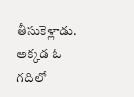తీసుకెళ్లాడు. అక్కడ ఓ గదిలో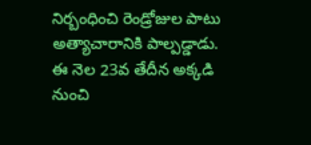నిర్బంధించి రెండ్రోజుల పాటు అత్యాచారానికి పాల్పడ్డాడు. ఈ నెల 23వ తేదీన అక్కడి నుంచి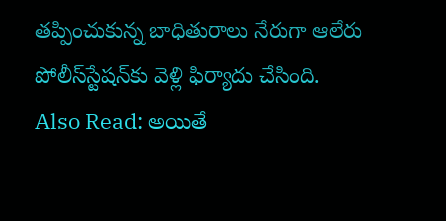తప్పించుకున్న బాధితురాలు నేరుగా ఆలేరు పోలీస్‌స్టేషన్‌కు వెళ్లి ఫిర్యాదు చేసింది. Also Read: అయితే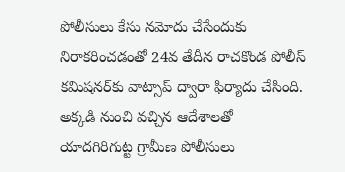పోలీసులు కేసు నమోదు చేసేందుకు నిరాకరించడంతో 24వ తేదీన రాచకొండ పోలీస్ కమిషనర్‌కు వాట్సాప్ ద్వారా ఫిర్యాదు చేసింది. అక్కడి నుంచి వచ్చిన ఆదేశాలతో యాదగిరిగుట్ట గ్రామీణ పోలీసులు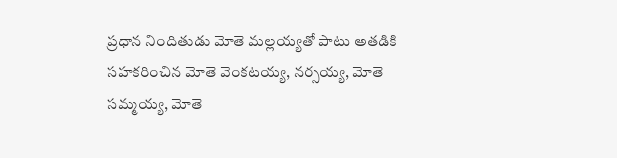ప్రధాన నిందితుడు మోతె మల్లయ్యతో పాటు అతడికి సహకరించిన మోతె వెంకటయ్య, నర్సయ్య, మోతె సమ్మయ్య, మోతె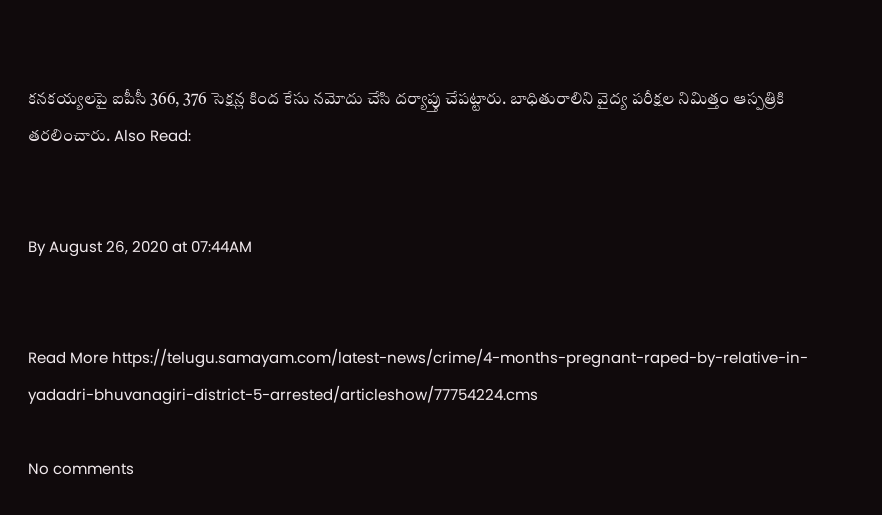కనకయ్యలపై ఐపీసీ 366, 376 సెక్షన్ల కింద కేసు నమోదు చేసి దర్యాప్తు చేపట్టారు. బాధితురాలిని వైద్య పరీక్షల నిమిత్తం ఆస్పత్రికి తరలించారు. Also Read:


By August 26, 2020 at 07:44AM


Read More https://telugu.samayam.com/latest-news/crime/4-months-pregnant-raped-by-relative-in-yadadri-bhuvanagiri-district-5-arrested/articleshow/77754224.cms

No comments